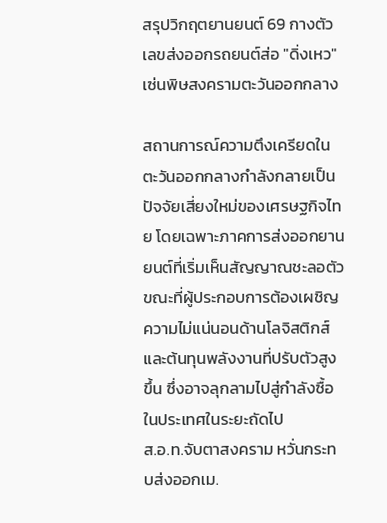สรุปวิกฤตยานยนต์ 69 กางตัวเลขส่งออกรถยนต์ส่อ "ดิ่งเหว" เซ่นพิษสงครามตะวันออกกลาง

สถานการณ์ความตึงเครียดในตะวันออกกลางกำลังกลายเป็นปัจจัยเสี่ยงใหม่ของเศรษฐกิจไทย โดยเฉพาะภาคการส่งออกยานยนต์ที่เริ่มเห็นสัญญาณชะลอตัว ขณะที่ผู้ประกอบการต้องเผชิญความไม่แน่นอนด้านโลจิสติกส์และต้นทุนพลังงานที่ปรับตัวสูงขึ้น ซึ่งอาจลุกลามไปสู่กำลังซื้อในประเทศในระยะถัดไป
ส.อ.ท.จับตาสงคราม หวั่นกระทบส่งออกเม.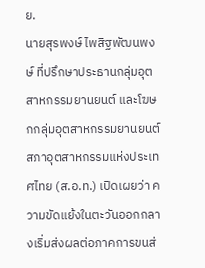ย.
นายสุรพงษ์ ไพสิฐพัฒนพงษ์ ที่ปรึกษาประธานกลุ่มอุตสาหกรรมยานยนต์ และโฆษกกลุ่มอุตสาหกรรมยานยนต์ สภาอุตสาหกรรมแห่งประเทศไทย (ส.อ.ท.) เปิดเผยว่า ความขัดแย้งในตะวันออกกลางเริ่มส่งผลต่อภาคการขนส่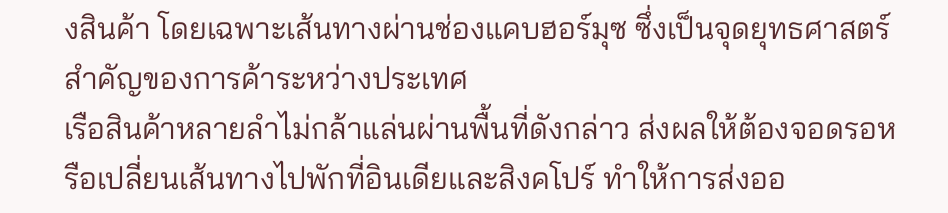งสินค้า โดยเฉพาะเส้นทางผ่านช่องแคบฮอร์มุซ ซึ่งเป็นจุดยุทธศาสตร์สำคัญของการค้าระหว่างประเทศ
เรือสินค้าหลายลำไม่กล้าแล่นผ่านพื้นที่ดังกล่าว ส่งผลให้ต้องจอดรอหรือเปลี่ยนเส้นทางไปพักที่อินเดียและสิงคโปร์ ทำให้การส่งออ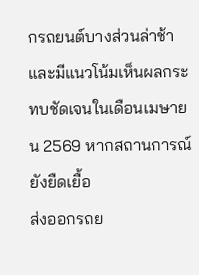กรถยนต์บางส่วนล่าช้า และมีแนวโน้มเห็นผลกระทบชัดเจนในเดือนเมษายน 2569 หากสถานการณ์ยังยืดเยื้อ
ส่งออกรถย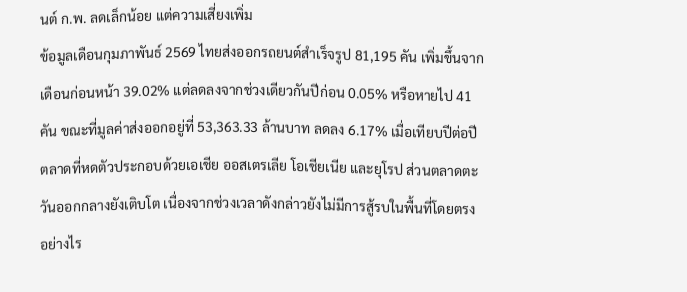นต์ ก.พ. ลดเล็กน้อย แต่ความเสี่ยงเพิ่ม
ข้อมูลเดือนกุมภาพันธ์ 2569 ไทยส่งออกรถยนต์สำเร็จรูป 81,195 คัน เพิ่มขึ้นจากเดือนก่อนหน้า 39.02% แต่ลดลงจากช่วงเดียวกันปีก่อน 0.05% หรือหายไป 41 คัน ขณะที่มูลค่าส่งออกอยู่ที่ 53,363.33 ล้านบาท ลดลง 6.17% เมื่อเทียบปีต่อปี
ตลาดที่หดตัวประกอบด้วยเอเชีย ออสเตรเลีย โอเชียเนีย และยุโรป ส่วนตลาดตะวันออกกลางยังเติบโต เนื่องจากช่วงเวลาดังกล่าวยังไม่มีการสู้รบในพื้นที่โดยตรง อย่างไร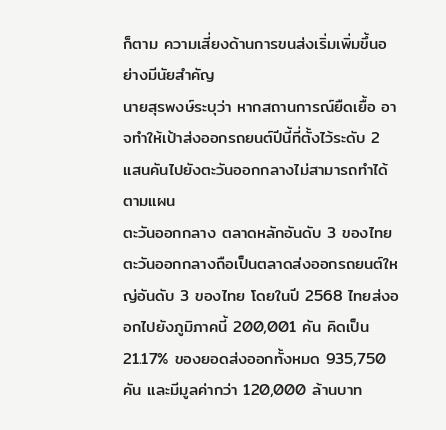ก็ตาม ความเสี่ยงด้านการขนส่งเริ่มเพิ่มขึ้นอย่างมีนัยสำคัญ
นายสุรพงษ์ระบุว่า หากสถานการณ์ยืดเยื้อ อาจทำให้เป้าส่งออกรถยนต์ปีนี้ที่ตั้งไว้ระดับ 2 แสนคันไปยังตะวันออกกลางไม่สามารถทำได้ตามแผน
ตะวันออกกลาง ตลาดหลักอันดับ 3 ของไทย
ตะวันออกกลางถือเป็นตลาดส่งออกรถยนต์ใหญ่อันดับ 3 ของไทย โดยในปี 2568 ไทยส่งออกไปยังภูมิภาคนี้ 200,001 คัน คิดเป็น 21.17% ของยอดส่งออกทั้งหมด 935,750 คัน และมีมูลค่ากว่า 120,000 ล้านบาท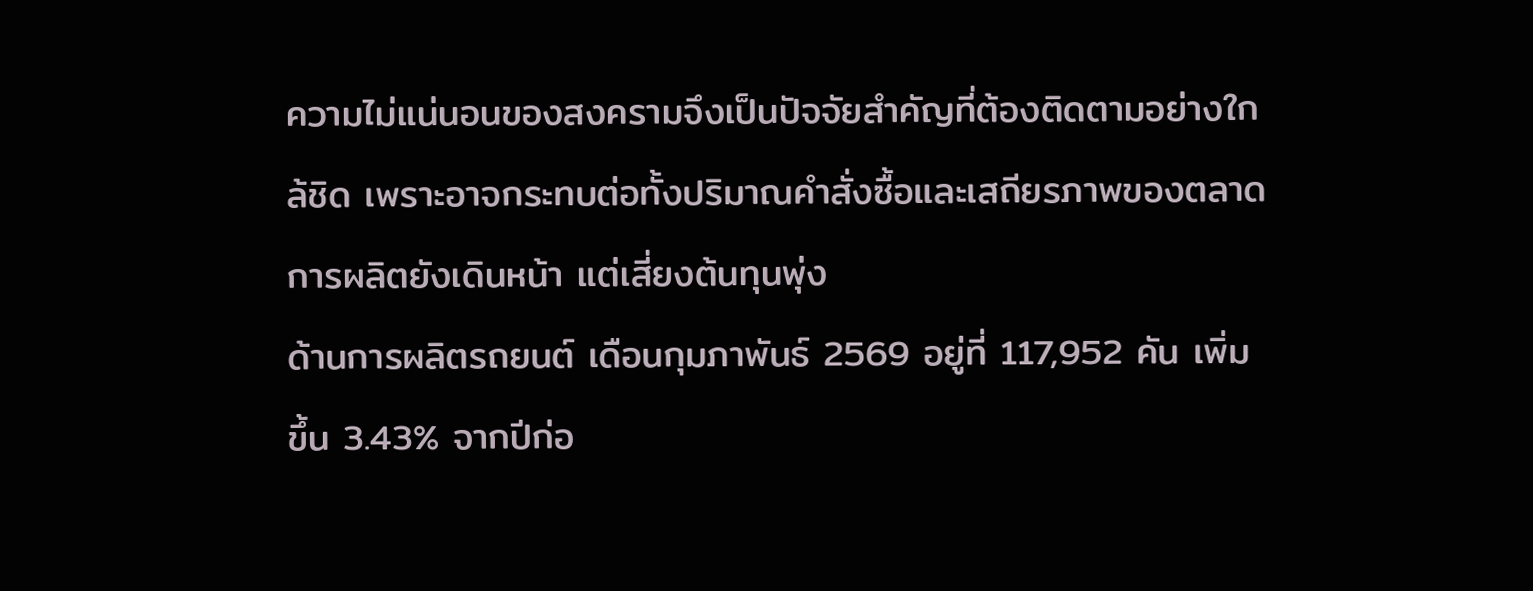ความไม่แน่นอนของสงครามจึงเป็นปัจจัยสำคัญที่ต้องติดตามอย่างใกล้ชิด เพราะอาจกระทบต่อทั้งปริมาณคำสั่งซื้อและเสถียรภาพของตลาด
การผลิตยังเดินหน้า แต่เสี่ยงต้นทุนพุ่ง
ด้านการผลิตรถยนต์ เดือนกุมภาพันธ์ 2569 อยู่ที่ 117,952 คัน เพิ่มขึ้น 3.43% จากปีก่อ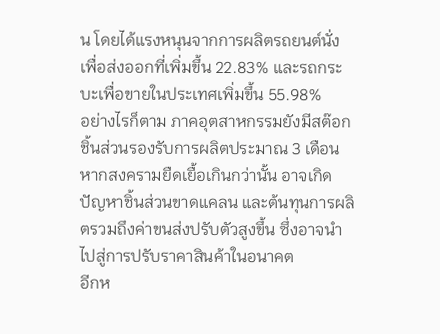น โดยได้แรงหนุนจากการผลิตรถยนต์นั่งเพื่อส่งออกที่เพิ่มขึ้น 22.83% และรถกระบะเพื่อขายในประเทศเพิ่มขึ้น 55.98%
อย่างไรก็ตาม ภาคอุตสาหกรรมยังมีสต๊อกชิ้นส่วนรองรับการผลิตประมาณ 3 เดือน หากสงครามยืดเยื้อเกินกว่านั้น อาจเกิดปัญหาชิ้นส่วนขาดแคลน และต้นทุนการผลิตรวมถึงค่าขนส่งปรับตัวสูงขึ้น ซึ่งอาจนำไปสู่การปรับราคาสินค้าในอนาคต
อีกห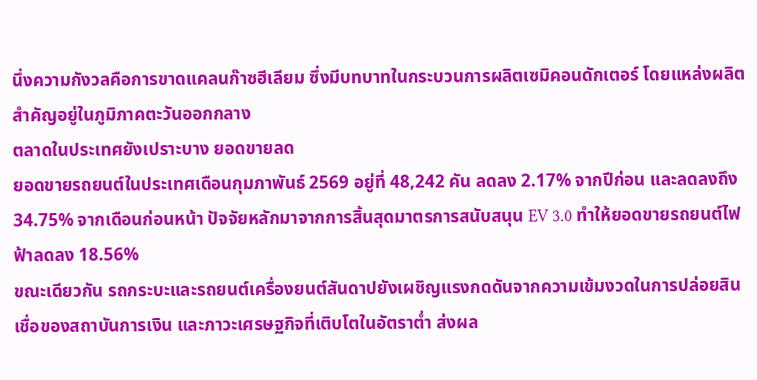นึ่งความกังวลคือการขาดแคลนก๊าซฮีเลียม ซึ่งมีบทบาทในกระบวนการผลิตเซมิคอนดักเตอร์ โดยแหล่งผลิตสำคัญอยู่ในภูมิภาคตะวันออกกลาง
ตลาดในประเทศยังเปราะบาง ยอดขายลด
ยอดขายรถยนต์ในประเทศเดือนกุมภาพันธ์ 2569 อยู่ที่ 48,242 คัน ลดลง 2.17% จากปีก่อน และลดลงถึง 34.75% จากเดือนก่อนหน้า ปัจจัยหลักมาจากการสิ้นสุดมาตรการสนับสนุน EV 3.0 ทำให้ยอดขายรถยนต์ไฟฟ้าลดลง 18.56%
ขณะเดียวกัน รถกระบะและรถยนต์เครื่องยนต์สันดาปยังเผชิญแรงกดดันจากความเข้มงวดในการปล่อยสินเชื่อของสถาบันการเงิน และภาวะเศรษฐกิจที่เติบโตในอัตราต่ำ ส่งผล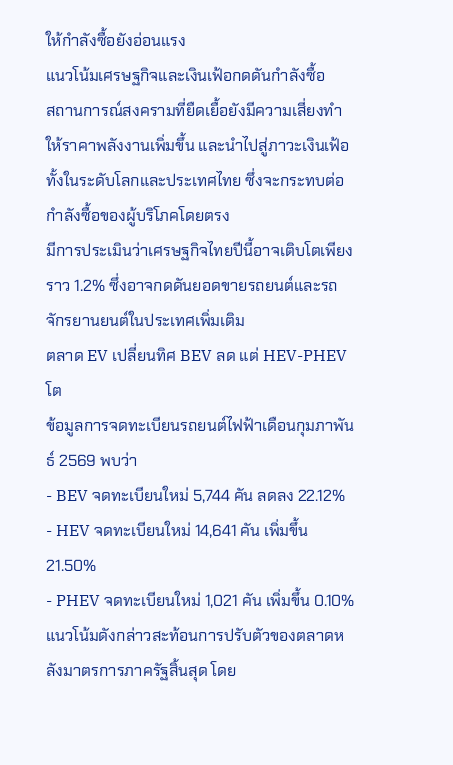ให้กำลังซื้อยังอ่อนแรง
แนวโน้มเศรษฐกิจและเงินเฟ้อกดดันกำลังซื้อ
สถานการณ์สงครามที่ยืดเยื้อยังมีความเสี่ยงทำให้ราคาพลังงานเพิ่มขึ้น และนำไปสู่ภาวะเงินเฟ้อทั้งในระดับโลกและประเทศไทย ซึ่งจะกระทบต่อกำลังซื้อของผู้บริโภคโดยตรง
มีการประเมินว่าเศรษฐกิจไทยปีนี้อาจเติบโตเพียงราว 1.2% ซึ่งอาจกดดันยอดขายรถยนต์และรถจักรยานยนต์ในประเทศเพิ่มเติม
ตลาด EV เปลี่ยนทิศ BEV ลด แต่ HEV-PHEV โต
ข้อมูลการจดทะเบียนรถยนต์ไฟฟ้าเดือนกุมภาพันธ์ 2569 พบว่า
- BEV จดทะเบียนใหม่ 5,744 คัน ลดลง 22.12%
- HEV จดทะเบียนใหม่ 14,641 คัน เพิ่มขึ้น 21.50%
- PHEV จดทะเบียนใหม่ 1,021 คัน เพิ่มขึ้น 0.10%
แนวโน้มดังกล่าวสะท้อนการปรับตัวของตลาดหลังมาตรการภาครัฐสิ้นสุด โดย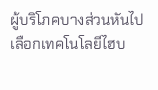ผู้บริโภคบางส่วนหันไปเลือกเทคโนโลยีไฮบ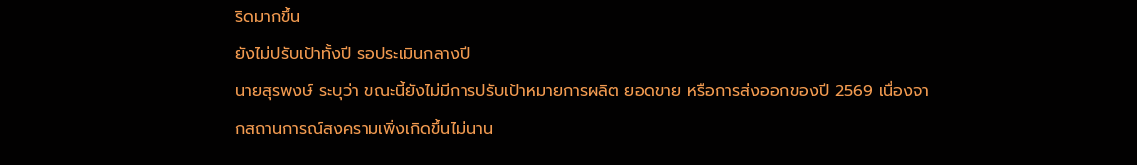ริดมากขึ้น
ยังไม่ปรับเป้าทั้งปี รอประเมินกลางปี
นายสุรพงษ์ ระบุว่า ขณะนี้ยังไม่มีการปรับเป้าหมายการผลิต ยอดขาย หรือการส่งออกของปี 2569 เนื่องจากสถานการณ์สงครามเพิ่งเกิดขึ้นไม่นาน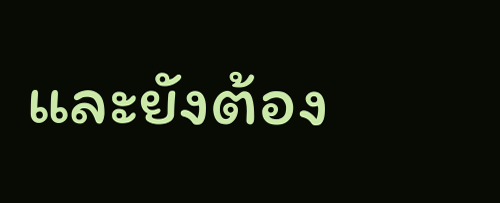และยังต้อง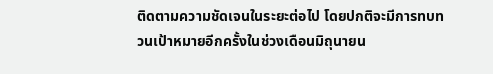ติดตามความชัดเจนในระยะต่อไป โดยปกติจะมีการทบทวนเป้าหมายอีกครั้งในช่วงเดือนมิถุนายน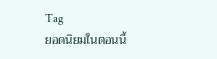Tag
ยอดนิยมในตอนนี้